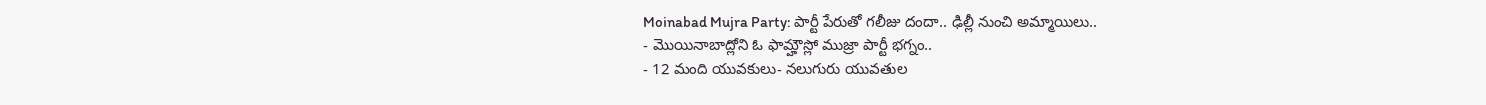Moinabad Mujra Party: పార్టీ పేరుతో గలీజు దందా.. ఢిల్లీ నుంచి అమ్మాయిలు..
- మొయినాబాద్లోని ఓ ఫామ్హౌస్లో ముజ్రా పార్టీ భగ్నం..
- 12 మంది యువకులు- నలుగురు యువతుల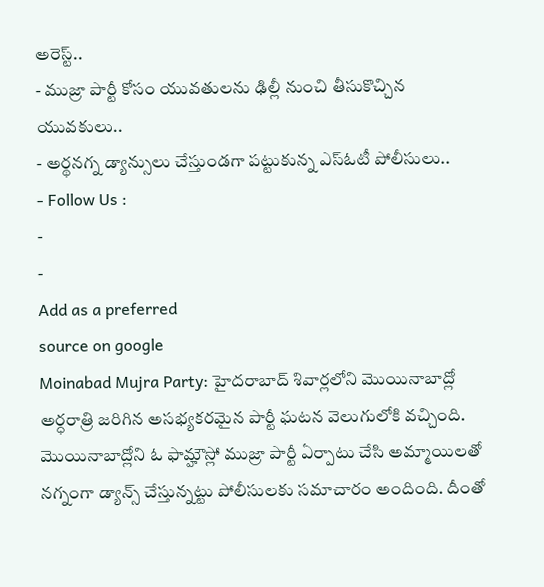అరెస్ట్..
- ముజ్రా పార్టీ కోసం యువతులను ఢిల్లీ నుంచి తీసుకొచ్చిన యువకులు..
- అర్థనగ్న డ్యాన్సులు చేస్తుండగా పట్టుకున్న ఎస్ఓటీ పోలీసులు..
- Follow Us :
-
-
Add as a preferred
source on google
Moinabad Mujra Party: హైదరాబాద్ శివార్లలోని మొయినాబాద్లో అర్ధరాత్రి జరిగిన అసభ్యకరమైన పార్టీ ఘటన వెలుగులోకి వచ్చింది. మొయినాబాద్లోని ఓ ఫామ్హౌస్లో ముజ్రా పార్టీ ఏర్పాటు చేసి అమ్మాయిలతో నగ్నంగా డ్యాన్స్ చేస్తున్నట్టు పోలీసులకు సమాచారం అందింది. దీంతో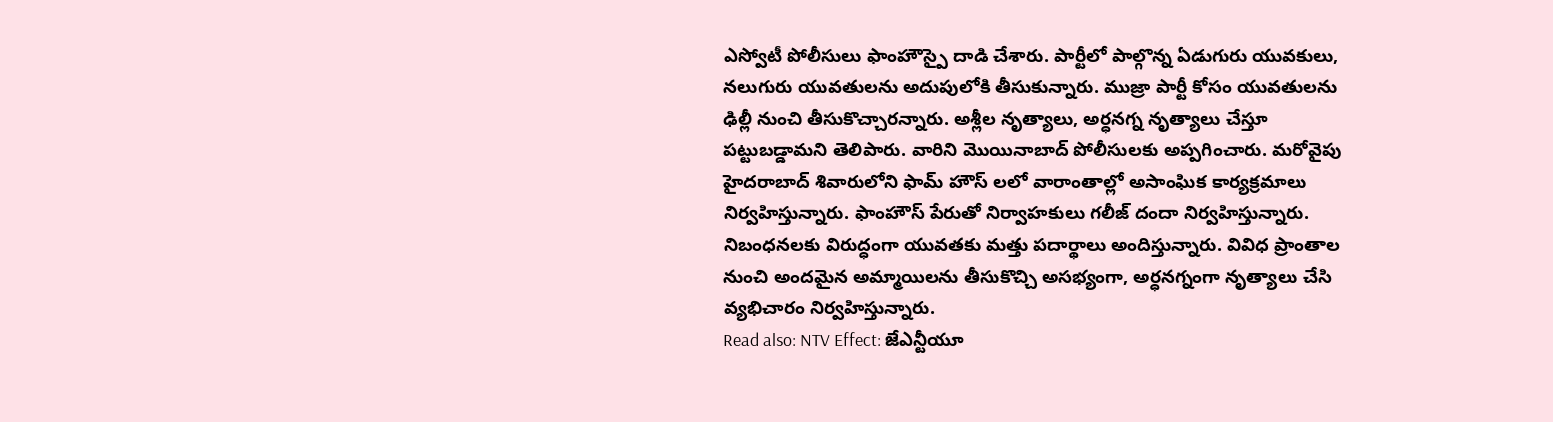ఎస్వోటీ పోలీసులు ఫాంహౌస్పై దాడి చేశారు. పార్టీలో పాల్గొన్న ఏడుగురు యువకులు, నలుగురు యువతులను అదుపులోకి తీసుకున్నారు. ముజ్రా పార్టీ కోసం యువతులను ఢిల్లీ నుంచి తీసుకొచ్చారన్నారు. అశ్లీల నృత్యాలు, అర్ధనగ్న నృత్యాలు చేస్తూ పట్టుబడ్డామని తెలిపారు. వారిని మొయినాబాద్ పోలీసులకు అప్పగించారు. మరోవైపు హైదరాబాద్ శివారులోని ఫామ్ హౌస్ లలో వారాంతాల్లో అసాంఘిక కార్యక్రమాలు నిర్వహిస్తున్నారు. ఫాంహౌస్ పేరుతో నిర్వాహకులు గలీజ్ దందా నిర్వహిస్తున్నారు. నిబంధనలకు విరుద్ధంగా యువతకు మత్తు పదార్థాలు అందిస్తున్నారు. వివిధ ప్రాంతాల నుంచి అందమైన అమ్మాయిలను తీసుకొచ్చి అసభ్యంగా, అర్ధనగ్నంగా నృత్యాలు చేసి వ్యభిచారం నిర్వహిస్తున్నారు.
Read also: NTV Effect: జేఎన్టీయూ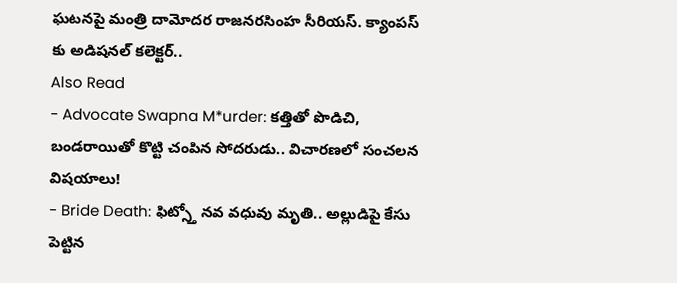ఘటనపై మంత్రి దామోదర రాజనరసింహ సీరియస్. క్యాంపస్ కు అడిషనల్ కలెక్టర్..
Also Read
- Advocate Swapna M*urder: కత్తితో పొడిచి, బండరాయితో కొట్టి చంపిన సోదరుడు.. విచారణలో సంచలన విషయాలు!
- Bride Death: ఫిట్స్తో నవ వధువు మృతి.. అల్లుడిపై కేసు పెట్టిన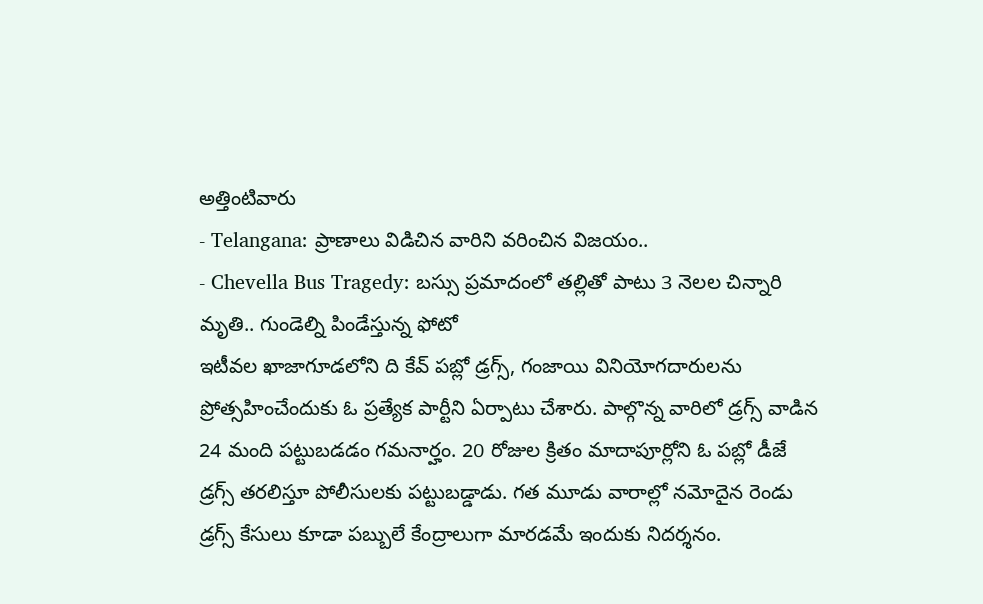అత్తింటివారు
- Telangana: ప్రాణాలు విడిచిన వారిని వరించిన విజయం..
- Chevella Bus Tragedy: బస్సు ప్రమాదంలో తల్లితో పాటు 3 నెలల చిన్నారి మృతి.. గుండెల్ని పిండేస్తున్న ఫోటో
ఇటీవల ఖాజాగూడలోని ది కేవ్ పబ్లో డ్రగ్స్, గంజాయి వినియోగదారులను ప్రోత్సహించేందుకు ఓ ప్రత్యేక పార్టీని ఏర్పాటు చేశారు. పాల్గొన్న వారిలో డ్రగ్స్ వాడిన 24 మంది పట్టుబడడం గమనార్హం. 20 రోజుల క్రితం మాదాపూర్లోని ఓ పబ్లో డీజే డ్రగ్స్ తరలిస్తూ పోలీసులకు పట్టుబడ్డాడు. గత మూడు వారాల్లో నమోదైన రెండు డ్రగ్స్ కేసులు కూడా పబ్బులే కేంద్రాలుగా మారడమే ఇందుకు నిదర్శనం.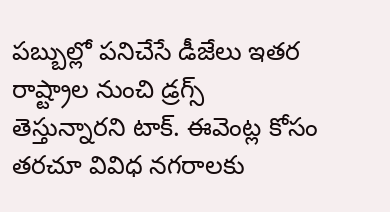పబ్బుల్లో పనిచేసే డీజేలు ఇతర రాష్ట్రాల నుంచి డ్రగ్స్ తెస్తున్నారని టాక్. ఈవెంట్ల కోసం తరచూ వివిధ నగరాలకు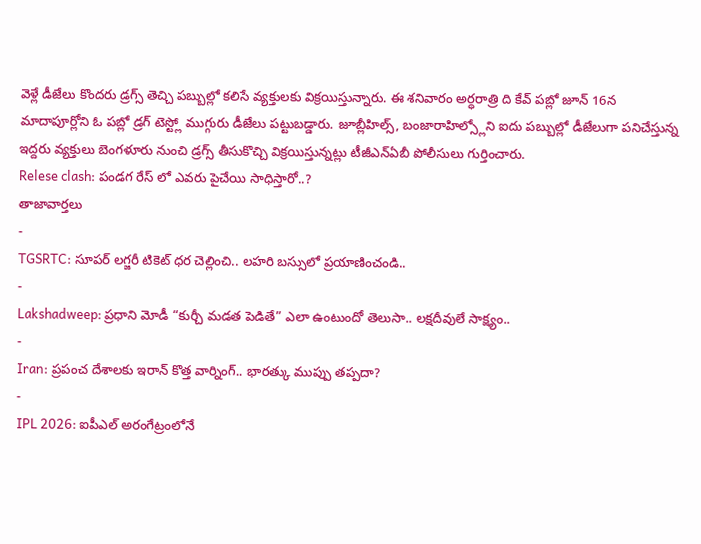వెళ్లే డీజేలు కొందరు డ్రగ్స్ తెచ్చి పబ్బుల్లో కలిసే వ్యక్తులకు విక్రయిస్తున్నారు. ఈ శనివారం అర్ధరాత్రి ది కేవ్ పబ్లో జూన్ 16న మాదాపూర్లోని ఓ పబ్లో డ్రగ్ టెస్ట్లో ముగ్గురు డీజేలు పట్టుబడ్డారు. జూబ్లీహిల్స్, బంజారాహిల్స్లోని ఐదు పబ్బుల్లో డీజేలుగా పనిచేస్తున్న ఇద్దరు వ్యక్తులు బెంగళూరు నుంచి డ్రగ్స్ తీసుకొచ్చి విక్రయిస్తున్నట్లు టీజీఎన్ఏబీ పోలీసులు గుర్తించారు.
Relese clash: పండగ రేస్ లో ఎవరు పైచేయి సాధిస్తారో..?
తాజావార్తలు
-
TGSRTC: సూపర్ లగ్జరీ టికెట్ ధర చెల్లించి.. లహరి బస్సులో ప్రయాణించండి..
-
Lakshadweep: ప్రధాని మోడీ “కుర్చీ మడత పెడితే” ఎలా ఉంటుందో తెలుసా.. లక్షదీవులే సాక్ష్యం..
-
Iran: ప్రపంచ దేశాలకు ఇరాన్ కొత్త వార్నింగ్.. భారత్కు ముప్పు తప్పదా?
-
IPL 2026: ఐపీఎల్ అరంగేట్రంలోనే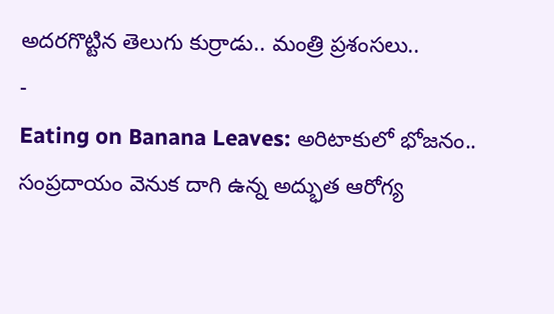అదరగొట్టిన తెలుగు కుర్రాడు.. మంత్రి ప్రశంసలు..
-
Eating on Banana Leaves: అరిటాకులో భోజనం.. సంప్రదాయం వెనుక దాగి ఉన్న అద్భుత ఆరోగ్య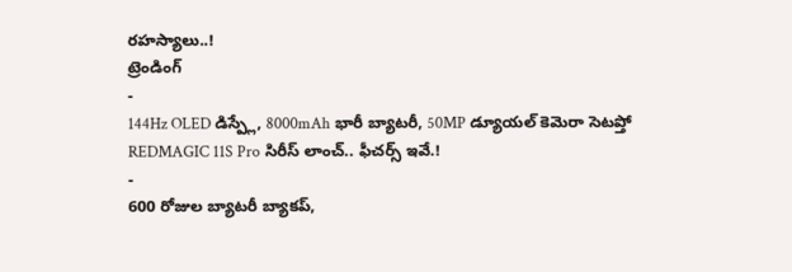రహస్యాలు..!
ట్రెండింగ్
-
144Hz OLED డిస్ప్లే, 8000mAh భారీ బ్యాటరీ, 50MP డ్యూయల్ కెమెరా సెటప్తో REDMAGIC 11S Pro సిరీస్ లాంచ్.. ఫీచర్స్ ఇవే.!
-
600 రోజుల బ్యాటరీ బ్యాకప్,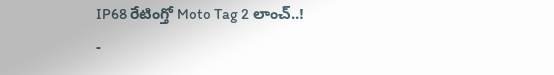IP68 రేటింగ్తో Moto Tag 2 లాంచ్..!
-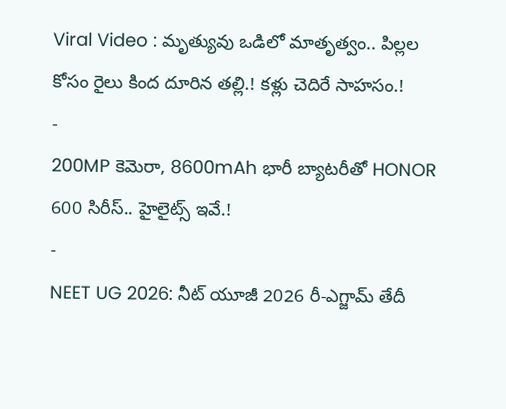Viral Video : మృత్యువు ఒడిలో మాతృత్వం.. పిల్లల కోసం రైలు కింద దూరిన తల్లి.! కళ్లు చెదిరే సాహసం.!
-
200MP కెమెరా, 8600mAh భారీ బ్యాటరీతో HONOR 600 సిరీస్.. హైలైట్స్ ఇవే.!
-
NEET UG 2026: నీట్ యూజీ 2026 రీ-ఎగ్జామ్ తేదీ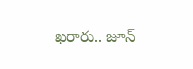ఖరారు.. జూన్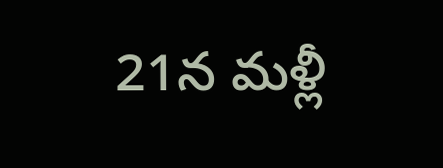21న మళ్లీ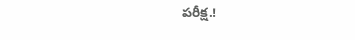పరీక్ష.!